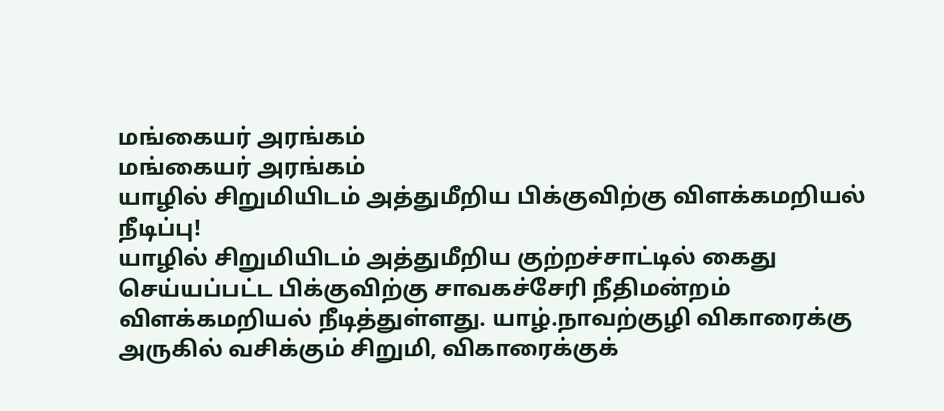மங்கையர் அரங்கம்
மங்கையர் அரங்கம்
யாழில் சிறுமியிடம் அத்துமீறிய பிக்குவிற்கு விளக்கமறியல் நீடிப்பு!
யாழில் சிறுமியிடம் அத்துமீறிய குற்றச்சாட்டில் கைது செய்யப்பட்ட பிக்குவிற்கு சாவகச்சேரி நீதிமன்றம் விளக்கமறியல் நீடித்துள்ளது. யாழ்.நாவற்குழி விகாரைக்கு அருகில் வசிக்கும் சிறுமி, விகாரைக்குக்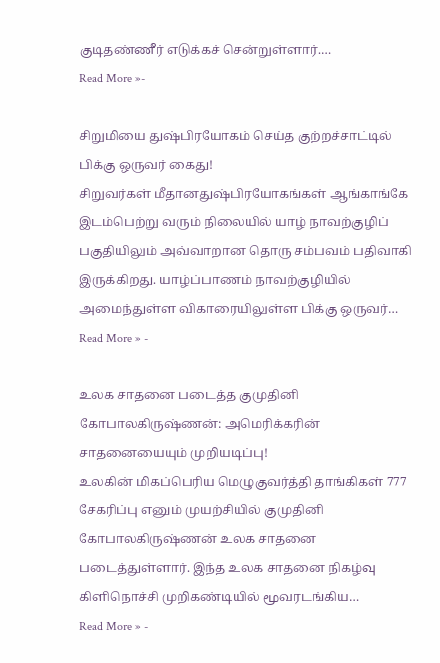குடிதண்ணீர் எடுக்கச் சென்றுள்ளார்.…
Read More »-

சிறுமியை துஷ்பிரயோகம் செய்த குற்றச்சாட்டில் பிக்கு ஒருவர் கைது!
சிறுவர்கள் மீதானதுஷ்பிரயோகங்கள் ஆங்காங்கே இடம்பெற்று வரும் நிலையில் யாழ் நாவற்குழிப் பகுதியிலும் அவ்வாறான தொரு சம்பவம் பதிவாகி இருக்கிறது. யாழ்ப்பாணம் நாவற்குழியில் அமைந்துள்ள விகாரையிலுள்ள பிக்கு ஒருவர்…
Read More » -

உலக சாதனை படைத்த குமுதினி கோபாலகிருஷ்ணன்: அமெரிக்கரின் சாதனையையும் முறியடிப்பு!
உலகின் மிகப்பெரிய மெழுகுவர்த்தி தாங்கிகள் 777 சேகரிப்பு எனும் முயற்சியில் குமுதினி கோபாலகிருஷ்ணன் உலக சாதனை படைத்துள்ளார். இந்த உலக சாதனை நிகழ்வு கிளிநொச்சி முறிகண்டியில் மூவரடங்கிய…
Read More » -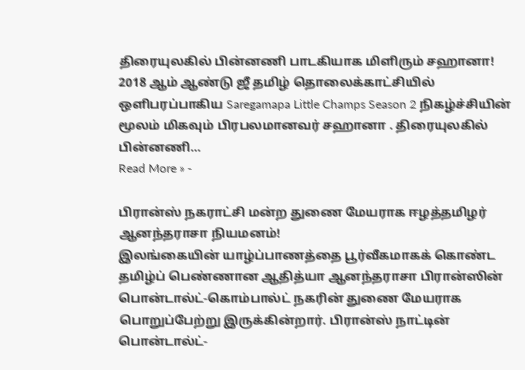திரையுலகில் பின்னணி பாடகியாக மிளிரும் சஹானா!
2018 ஆம் ஆண்டு ஜீ தமிழ் தொலைக்காட்சியில் ஒளிபரப்பாகிய Saregamapa Little Champs Season 2 நிகழ்ச்சியின் மூலம் மிகவும் பிரபலமானவர் சஹானா . திரையுலகில் பின்னணி…
Read More » -

பிரான்ஸ் நகராட்சி மன்ற துணை மேயராக ஈழத்தமிழர் ஆனந்தராசா நியமனம்!
இலங்கையின் யாழ்ப்பாணத்தை பூர்வீகமாகக் கொண்ட தமிழ்ப் பெண்ணான ஆதித்யா ஆனந்தராசா பிரான்ஸின் பொன்டால்ட்-கொம்பால்ட் நகரின் துணை மேயராக பொறுப்பேற்று இருக்கின்றார். பிரான்ஸ் நாட்டின் பொன்டால்ட்-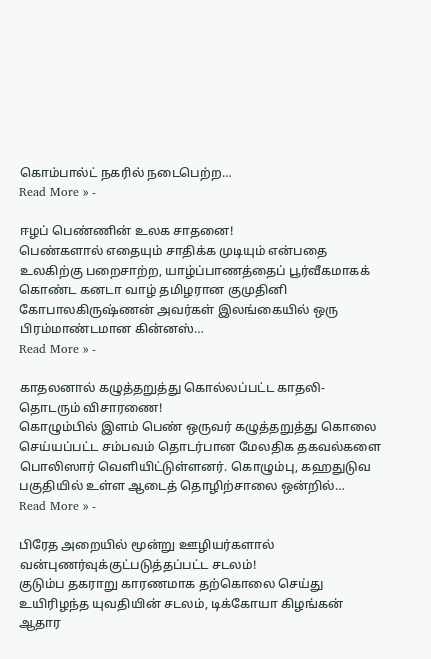கொம்பால்ட் நகரில் நடைபெற்ற…
Read More » -

ஈழப் பெண்ணின் உலக சாதனை!
பெண்களால் எதையும் சாதிக்க முடியும் என்பதை உலகிற்கு பறைசாற்ற, யாழ்ப்பாணத்தைப் பூர்வீகமாகக் கொண்ட கனடா வாழ் தமிழரான குமுதினி கோபாலகிருஷ்ணன் அவர்கள் இலங்கையில் ஒரு பிரம்மாண்டமான கின்னஸ்…
Read More » -

காதலனால் கழுத்தறுத்து கொல்லப்பட்ட காதலி- தொடரும் விசாரணை!
கொழும்பில் இளம் பெண் ஒருவர் கழுத்தறுத்து கொலை செய்யப்பட்ட சம்பவம் தொடர்பான மேலதிக தகவல்களை பொலிஸார் வெளியிட்டுள்ளனர். கொழும்பு, கஹதுடுவ பகுதியில் உள்ள ஆடைத் தொழிற்சாலை ஒன்றில்…
Read More » -

பிரேத அறையில் மூன்று ஊழியர்களால் வன்புணர்வுக்குட்படுத்தப்பட்ட சடலம்!
குடும்ப தகராறு காரணமாக தற்கொலை செய்து உயிரிழந்த யுவதியின் சடலம், டிக்கோயா கிழங்கன் ஆதார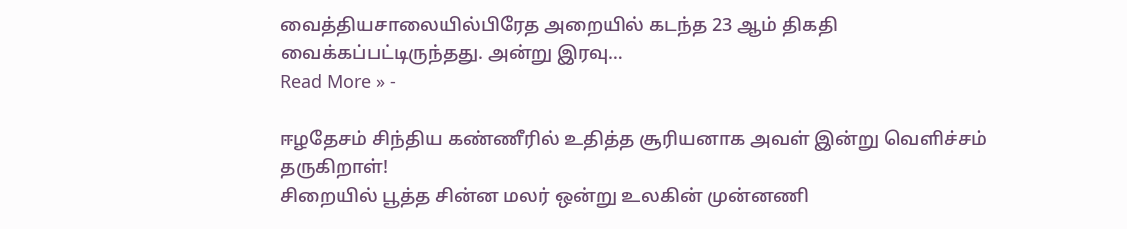வைத்தியசாலையில்பிரேத அறையில் கடந்த 23 ஆம் திகதி வைக்கப்பட்டிருந்தது. அன்று இரவு…
Read More » -

ஈழதேசம் சிந்திய கண்ணீரில் உதித்த சூரியனாக அவள் இன்று வெளிச்சம் தருகிறாள்!
சிறையில் பூத்த சின்ன மலர் ஒன்று உலகின் முன்னணி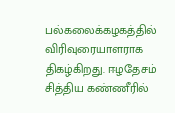பல்கலைக்கழகத்தில் விரிவுரையாளராக திகழ்கிறது. ஈழதேசம் சித்திய கண்ணீரில்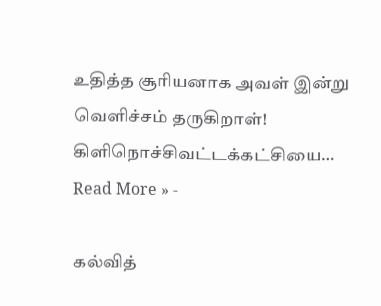உதித்த சூரியனாக அவள் இன்று வெளிச்சம் தருகிறாள்! கிளிநொச்சிவட்டக்கட்சியை…
Read More » -

கல்வித்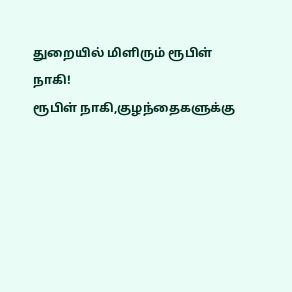துறையில் மிளிரும் ரூபிள் நாகி!
ரூபிள் நாகி,குழந்தைகளுக்கு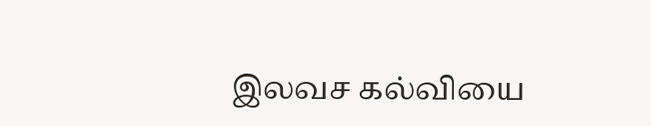இலவச கல்வியை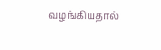வழங்கியதால்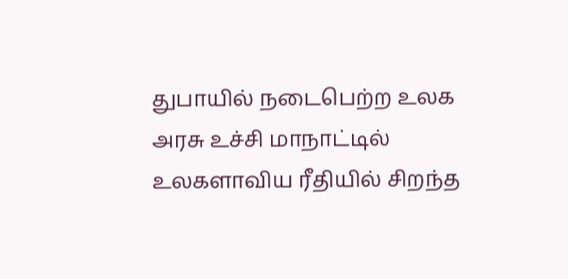துபாயில் நடைபெற்ற உலக அரசு உச்சி மாநாட்டில் உலகளாவிய ரீதியில் சிறந்த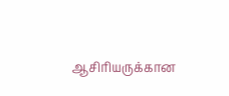ஆசிரியருக்கான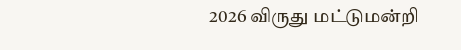2026 விருது மட்டுமன்றி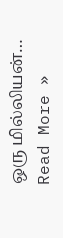ஒரு மில்லியன்…
Read More »